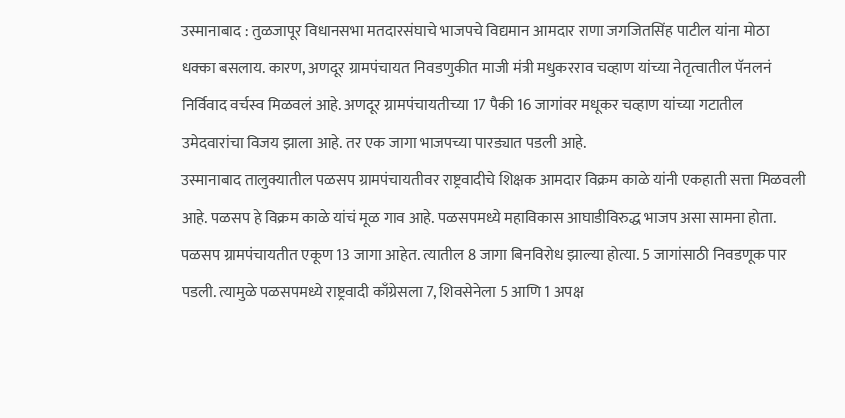उस्मानाबाद : तुळजापूर विधानसभा मतदारसंघाचे भाजपचे विद्यमान आमदार राणा जगजितसिंह पाटील यांना मोठा धक्का बसलाय. कारण, अणदूर ग्रामपंचायत निवडणुकीत माजी मंत्री मधुकरराव चव्हाण यांच्या नेतृत्वातील पॅनलनं निर्विवाद वर्चस्व मिळवलं आहे. अणदूर ग्रामपंचायतीच्या 17 पैकी 16 जागांवर मधूकर चव्हाण यांच्या गटातील उमेदवारांचा विजय झाला आहे. तर एक जागा भाजपच्या पारड्यात पडली आहे.
उस्मानाबाद तालुक्यातील पळसप ग्रामपंचायतीवर राष्ट्रवादीचे शिक्षक आमदार विक्रम काळे यांनी एकहाती सत्ता मिळवली आहे. पळसप हे विक्रम काळे यांचं मूळ गाव आहे. पळसपमध्ये महाविकास आघाडीविरुद्ध भाजप असा सामना होता. पळसप ग्रामपंचायतीत एकूण 13 जागा आहेत. त्यातील 8 जागा बिनविरोध झाल्या होत्या. 5 जागांसाठी निवडणूक पार पडली. त्यामुळे पळसपमध्ये राष्ट्रवादी काँग्रेसला 7, शिवसेनेला 5 आणि 1 अपक्ष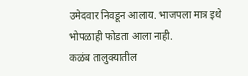उमेदवार निवडून आलाय. भाजपला मात्र इथे भोपळाही फोडता आला नाही.
कळंब तालुक्यातील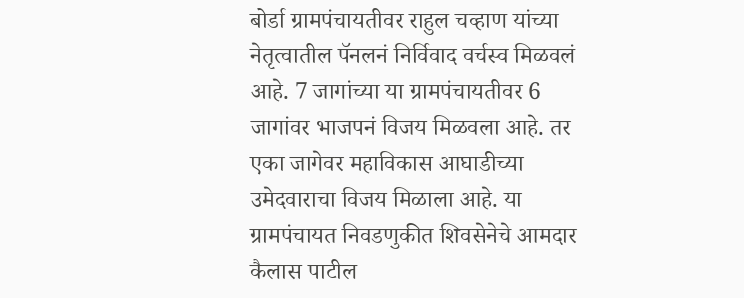बोर्डा ग्रामपंचायतीवर राहुल चव्हाण यांच्या नेतृत्वातील पॅनलनं निर्विवाद वर्चस्व मिळवलं आहे. 7 जागांच्या या ग्रामपंचायतीवर 6 जागांवर भाजपनं विजय मिळवला आहे. तर एका जागेवर महाविकास आघाडीच्या उमेदवाराचा विजय मिळाला आहे. या ग्रामपंचायत निवडणुकीत शिवसेनेचे आमदार कैलास पाटील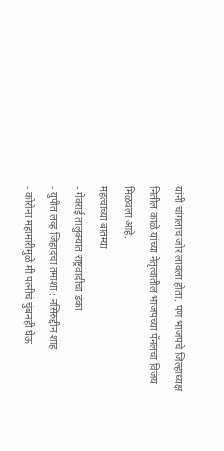यांनी चांगलाच जोर लावला होता. पण भाजपचे जिल्हाध्यक्ष नितील काळे यांच्या नेतृत्वातील भाजपच्या पॅनलचा विजय मिळवला आहे.
महत्वाच्या बातम्या
- गेवराई तालुक्यात राष्ट्रवादीचा डंका
- युपीत लव्ह जिहादचा तमाशा : नसिरुद्दीन शाह
- कोरोना महामारीमुळे मी पत्नीचं चुंबनही घेऊ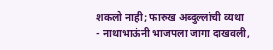शकलो नाही; फारुख अब्दुल्लांची व्यथा
- नाथाभाऊंनी भाजपला जागा दाखवली,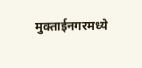मुक्ताईनगरमध्ये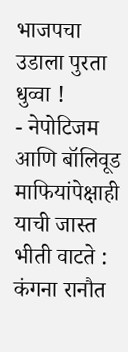भाजपचा उडाला पुरता धुव्वा !
- नेपोटिजम आणि बॉलिवूड माफियांपेक्षाही याची जास्त भीती वाटते : कंगना रानौत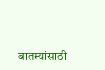बातम्यांसाठी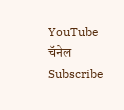YouTube चॅनेल Subscribe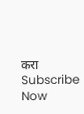करा
Subscribe Now